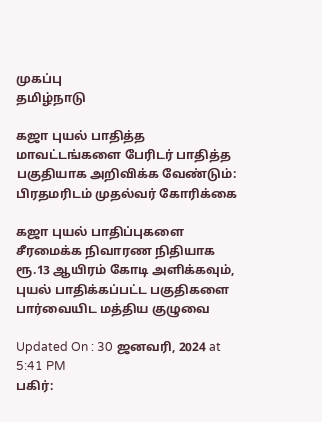முகப்பு
தமிழ்நாடு

கஜா புயல் பாதித்த மாவட்டங்களை பேரிடர் பாதித்த பகுதியாக அறிவிக்க வேண்டும்: பிரதமரிடம் முதல்வர் கோரிக்கை

கஜா புயல் பாதிப்புகளை சீரமைக்க நிவாரண நிதியாக ரூ.13 ஆயிரம் கோடி அளிக்கவும், புயல் பாதிக்கப்பட்ட பகுதிகளை பார்வையிட மத்திய குழுவை

Updated On : 30 ஜனவரி, 2024 at 5:41 PM
பகிர்: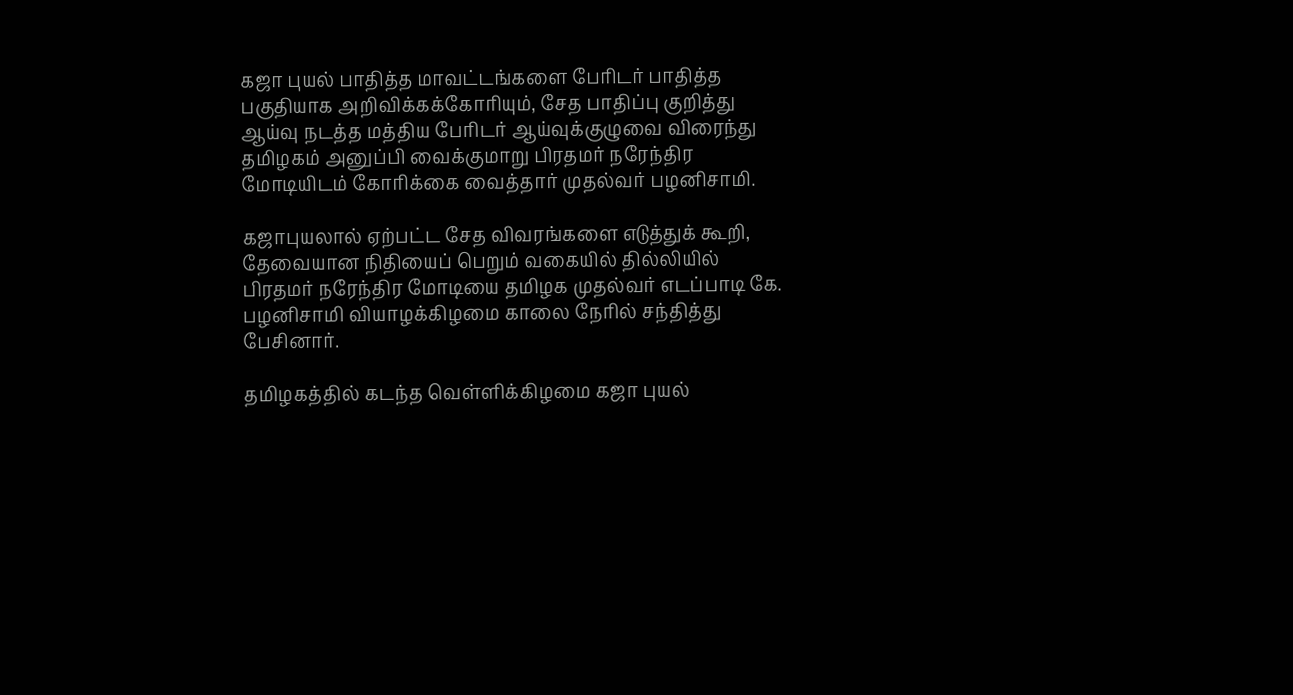கஜா புயல் பாதித்த மாவட்டங்களை பேரிடர் பாதித்த பகுதியாக அறிவிக்கக்கோரியும், சேத பாதிப்பு குறித்து ஆய்வு நடத்த மத்திய பேரிடர் ஆய்வுக்குழுவை விரைந்து தமிழகம் அனுப்பி வைக்குமாறு பிரதமர் நரேந்திர மோடியிடம் கோரிக்கை வைத்தார் முதல்வர் பழனிசாமி.

கஜாபுயலால் ஏற்பட்ட சேத விவரங்களை எடுத்துக் கூறி, தேவையான நிதியைப் பெறும் வகையில் தில்லியில் பிரதமர் நரேந்திர மோடியை தமிழக முதல்வர் எடப்பாடி கே. பழனிசாமி வியாழக்கிழமை காலை நேரில் சந்தித்து பேசினார்.

தமிழகத்தில் கடந்த வெள்ளிக்கிழமை கஜா புயல்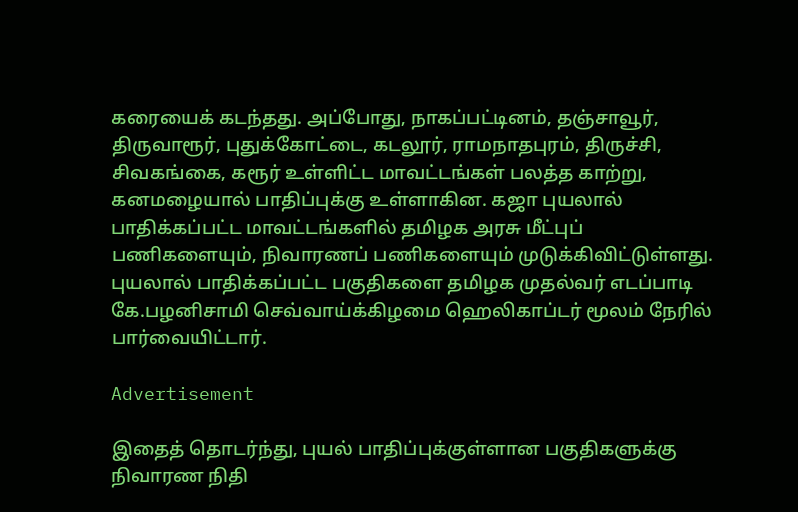கரையைக் கடந்தது. அப்போது, நாகப்பட்டினம், தஞ்சாவூர், திருவாரூர், புதுக்கோட்டை, கடலூர், ராமநாதபுரம், திருச்சி, சிவகங்கை, கரூர் உள்ளிட்ட மாவட்டங்கள் பலத்த காற்று, கனமழையால் பாதிப்புக்கு உள்ளாகின. கஜா புயலால் பாதிக்கப்பட்ட மாவட்டங்களில் தமிழக அரசு மீட்புப் பணிகளையும், நிவாரணப் பணிகளையும் முடுக்கிவிட்டுள்ளது. புயலால் பாதிக்கப்பட்ட பகுதிகளை தமிழக முதல்வர் எடப்பாடி கே.பழனிசாமி செவ்வாய்க்கிழமை ஹெலிகாப்டர் மூலம் நேரில் பார்வையிட்டார்.

Advertisement

இதைத் தொடர்ந்து, புயல் பாதிப்புக்குள்ளான பகுதிகளுக்கு நிவாரண நிதி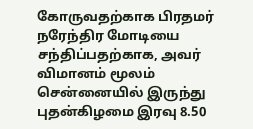கோருவதற்காக பிரதமர் நரேந்திர மோடியை சந்திப்பதற்காக, அவர் விமானம் மூலம் சென்னையில் இருந்து புதன்கிழமை இரவு 8.50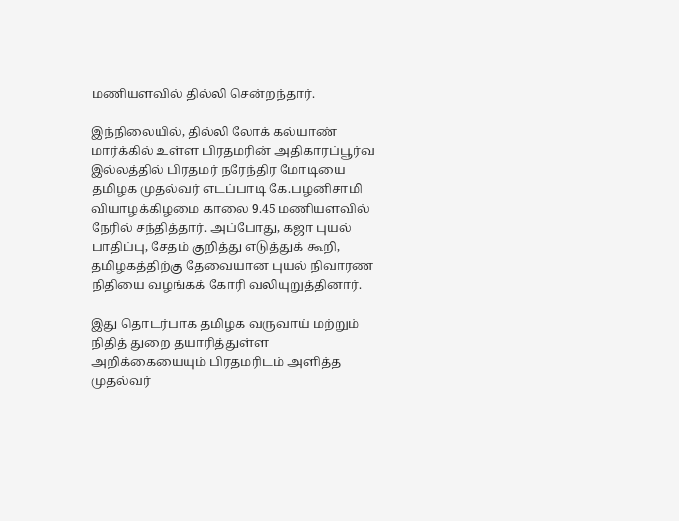மணியளவில் தில்லி சென்றந்தார்.

இந்நிலையில், தில்லி லோக் கல்யாண் மார்க்கில் உள்ள பிரதமரின் அதிகாரப்பூர்வ இல்லத்தில் பிரதமர் நரேந்திர மோடியை தமிழக முதல்வர் எடப்பாடி கே.பழனிசாமி வியாழக்கிழமை காலை 9.45 மணியளவில் நேரில் சந்தித்தார். அப்போது, கஜா புயல் பாதிப்பு, சேதம் குறித்து எடுத்துக் கூறி, தமிழகத்திற்கு தேவையான புயல் நிவாரண நிதியை வழங்கக் கோரி வலியுறுத்தினார்.

இது தொடர்பாக தமிழக வருவாய் மற்றும் நிதித் துறை தயாரித்துள்ள அறிக்கையையும் பிரதமரிடம் அளித்த முதல்வர்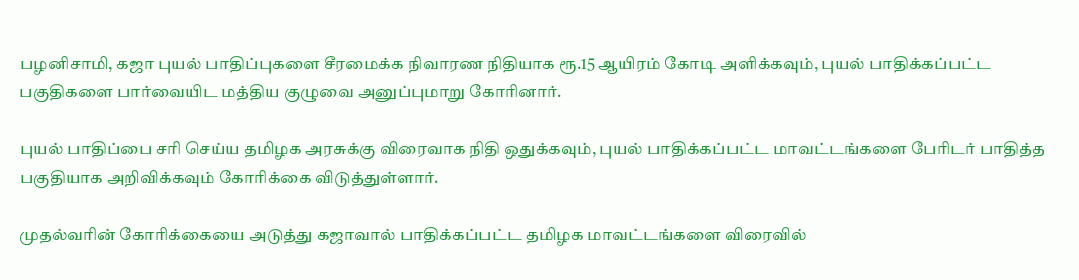பழனிசாமி, கஜா புயல் பாதிப்புகளை சீரமைக்க நிவாரண நிதியாக ரூ.15 ஆயிரம் கோடி அளிக்கவும், புயல் பாதிக்கப்பட்ட பகுதிகளை பார்வையிட மத்திய குழுவை அனுப்புமாறு கோரினார்.

புயல் பாதிப்பை சரி செய்ய தமிழக அரசுக்கு விரைவாக நிதி ஒதுக்கவும், புயல் பாதிக்கப்பட்ட மாவட்டங்களை பேரிடர் பாதித்த பகுதியாக அறிவிக்கவும் கோரிக்கை விடுத்துள்ளார்.

முதல்வரின் கோரிக்கையை அடுத்து கஜாவால் பாதிக்கப்பட்ட தமிழக மாவட்டங்களை விரைவில்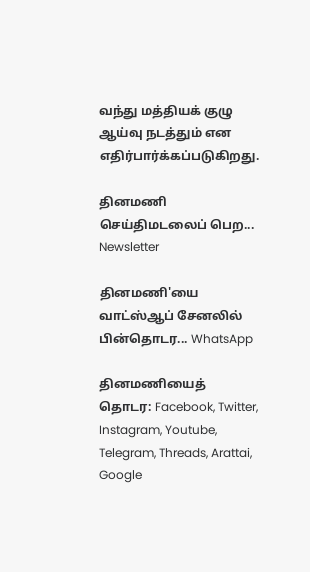வந்து மத்தியக் குழு ஆய்வு நடத்தும் என எதிர்பார்க்கப்படுகிறது.

தினமணி செய்திமடலைப் பெற... Newsletter

தினமணி'யை வாட்ஸ்ஆப் சேனலில் பின்தொடர... WhatsApp

தினமணியைத் தொடர: Facebook, Twitter, Instagram, Youtube, Telegram, Threads, Arattai, Google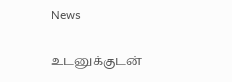News

உடனுக்குடன்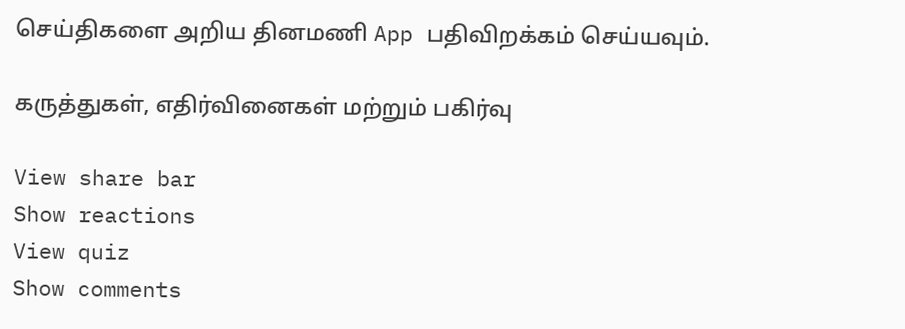செய்திகளை அறிய தினமணி App பதிவிறக்கம் செய்யவும்.

கருத்துகள், எதிர்வினைகள் மற்றும் பகிர்வு

View share bar
Show reactions
View quiz
Show comments